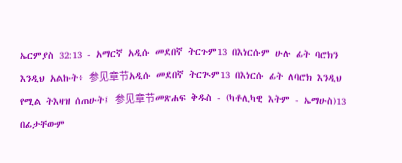ኤርምያስ 32:13 - አማርኛ አዲሱ መደበኛ ትርጉም13 በእነርሱም ሁሉ ፊት ባሮክን እንዲህ አልኩት፥ 参见章节አዲሱ መደበኛ ትርጒም13 በእነርሱ ፊት ለባሮክ እንዲህ የሚል ትእዛዝ ሰጠሁት፤ 参见章节መጽሐፍ ቅዱስ - (ካቶሊካዊ እትም - ኤማሁስ)13 በፊታቸውም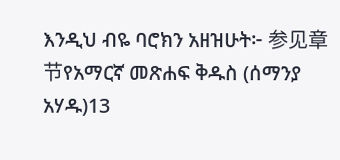እንዲህ ብዬ ባሮክን አዘዝሁት፦ 参见章节የአማርኛ መጽሐፍ ቅዱስ (ሰማንያ አሃዱ)13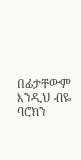በፊታቸውም እንዲህ ብዬ ባሮክን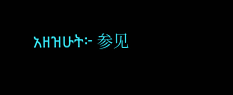አዘዝሁት፦ 参见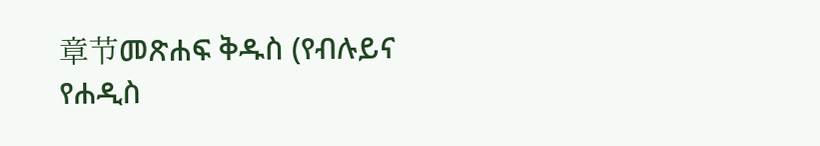章节መጽሐፍ ቅዱስ (የብሉይና የሐዲስ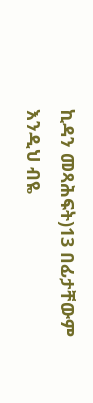ኪዳን መጻሕፍት)13 በፊታቸውም እንዲህ ብዬ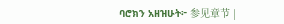ባሮክን አዘዝሁት፦ 参见章节 |